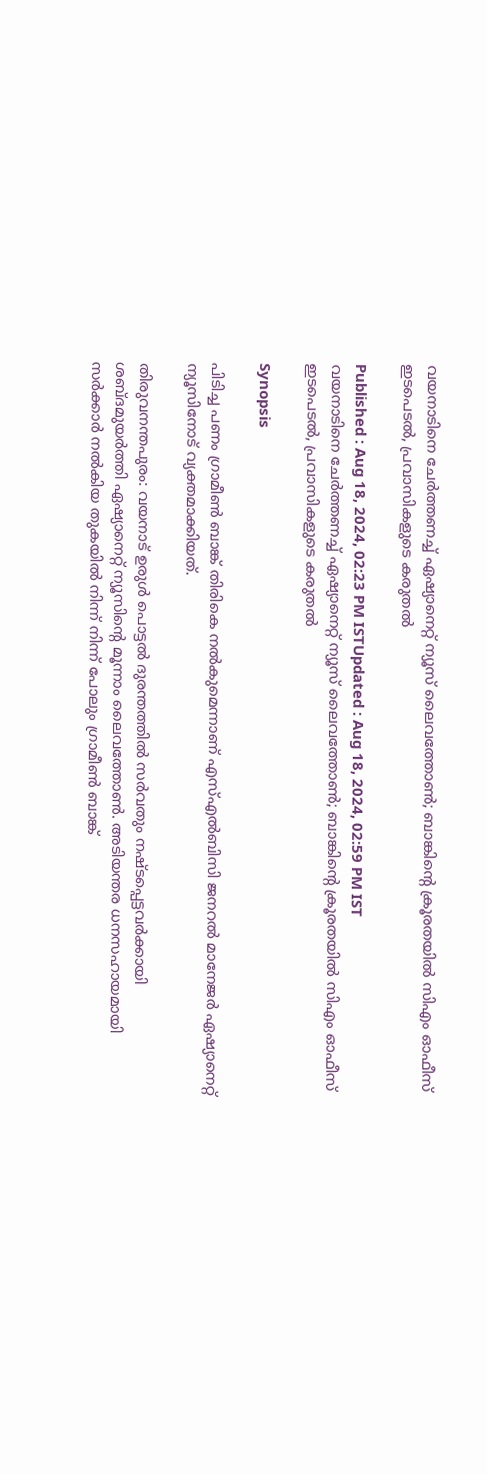വയനാടിനെ ചേർത്തണച്ച് ഏഷ്യാനെറ്റ് ന്യൂസ് ലൈവത്തോൺ; ബാങ്കിന്‍റെ ക്രൂരതയിൽ സിഎം ഓഫീസ് ഇടപെടൽ, പ്രവാസികളുടെ കരുതൽ

Published : Aug 18, 2024, 02:23 PM ISTUpdated : Aug 18, 2024, 02:59 PM IST
വയനാടിനെ ചേർത്തണച്ച് ഏഷ്യാനെറ്റ് ന്യൂസ് ലൈവത്തോൺ; ബാങ്കിന്‍റെ ക്രൂരതയിൽ സിഎം ഓഫീസ് ഇടപെടൽ, പ്രവാസികളുടെ കരുതൽ

Synopsis

പിടിച്ച പണം ഗ്രാമീണ്‍ ബാങ്ക് തിരികെ നൽകുമെന്നാണ് എസ്എൽബിസി ജനറൽ മാനേജര്‍ ഏഷ്യാനെറ്റ് ന്യൂസിനോട് വ്യക്തമാക്കിയത്.

തിരുവനന്തപുരം: വയനാട് ഉരുള്‍ പൊട്ടൽ ദുരന്തത്തിൽ സര്‍വതും നഷ്ടപ്പെട്ടവര്‍ക്കായി ശബ്ദമുയര്‍ത്തി ഏഷ്യാനെറ്റ് ന്യൂസിന്‍റെ മൂന്നാം ലൈവത്തോണ്‍. അടിയന്തര ധനസഹായമായി സര്‍ക്കാര്‍ നൽകിയ തുകയിൽ നിന്ന് നിന്ന് പോലും ഗ്രാമീണ്‍ ബാങ്ക്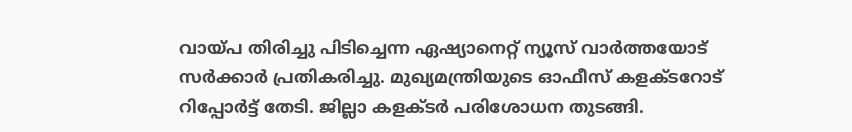വായ്പ തിരിച്ചു പിടിച്ചെന്ന ഏഷ്യാനെറ്റ് ന്യൂസ് വാര്‍ത്തയോട് സര്‍ക്കാര്‍ പ്രതികരിച്ചു. മുഖ്യമന്ത്രിയുടെ ഓഫീസ് കളക്ടറോട് റിപ്പോര്‍ട്ട് തേടി. ജില്ലാ കളക്ടർ പരിശോധന തുടങ്ങി.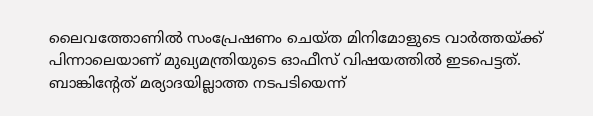ലൈവത്തോണിൽ സംപ്രേഷണം ചെയ്ത മിനിമോളുടെ വാർത്തയ്ക്ക് പിന്നാലെയാണ് മുഖ്യമന്ത്രിയുടെ ഓഫീസ് വിഷയത്തില്‍ ഇടപെട്ടത്. ബാങ്കിന്‍റേത് മര്യാദയില്ലാത്ത നടപടിയെന്ന്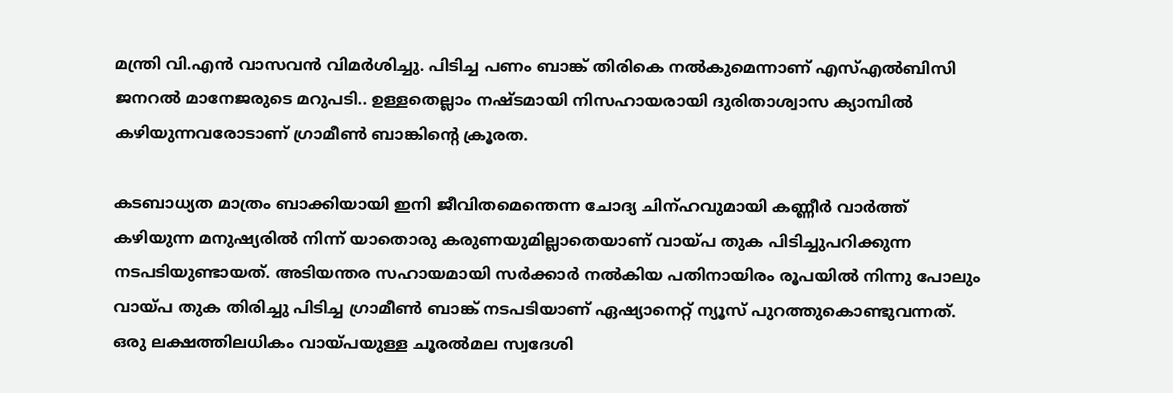മന്ത്രി വി.എൻ വാസവൻ വിമര്‍ശിച്ചു. പിടിച്ച പണം ബാങ്ക് തിരികെ നൽകുമെന്നാണ് എസ്എൽബിസി ജനറൽ മാനേജരുടെ മറുപടി.. ഉള്ളതെല്ലാം നഷ്ടമായി നിസഹായരായി ദുരിതാശ്വാസ ക്യാമ്പിൽ കഴിയുന്നവരോടാണ് ഗ്രാമീണ്‍ ബാങ്കിന്‍റെ ക്രൂരത.

കടബാധ്യത മാത്രം ബാക്കിയായി ഇനി ജീവിതമെന്തെന്ന ചോദ്യ ചിന്ഹവുമായി കണ്ണീര്‍ വാര്‍ത്ത് കഴിയുന്ന മനുഷ്യരിൽ നിന്ന് യാതൊരു കരുണയുമില്ലാതെയാണ് വായ്പ തുക പിടിച്ചുപറിക്കുന്ന നടപടിയുണ്ടായത്. അടിയന്തര സഹായമായി സര്‍ക്കാര്‍ നൽകിയ പതിനായിരം രൂപയിൽ നിന്നു പോലും വായ്പ തുക തിരിച്ചു പിടിച്ച ഗ്രാമീണ്‍ ബാങ്ക് നടപടിയാണ് ഏഷ്യാനെറ്റ് ന്യൂസ് പുറത്തുകൊണ്ടുവന്നത്. ഒരു ലക്ഷത്തിലധികം വായ്പയുള്ള ചൂരൽമല സ്വദേശി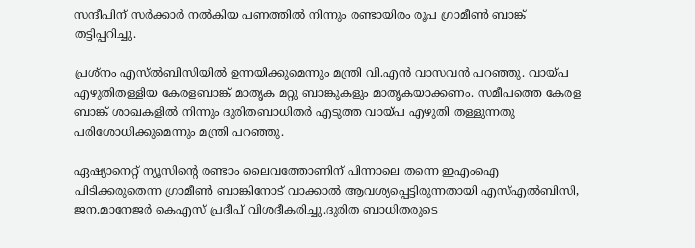സന്ദീപിന് സര്‍ക്കാര്‍ നൽകിയ പണത്തിൽ നിന്നും രണ്ടായിരം രൂപ ഗ്രാമീണ്‍ ബാങ്ക് തട്ടിപ്പറിച്ചു.

പ്രശ്നം എസ്ൽബിസിയിൽ ഉന്നയിക്കുമെന്നും മന്ത്രി വി.എൻ വാസവൻ പറഞ്ഞു. വായ്പ എഴുതിതള്ളിയ കേരളബാങ്ക് മാതൃക മറ്റു ബാങ്കുകളും മാതൃകയാക്കണം. സമീപത്തെ കേരള ബാങ്ക് ശാഖകളിൽ നിന്നും ദുരിതബാധിതര്‍ എടുത്ത വായ്പ എഴുതി തള്ളുന്നതു പരിശോധിക്കുമെന്നും മന്ത്രി പറഞ്ഞു.

ഏഷ്യാനെറ്റ് ന്യൂസിന്‍റെ രണ്ടാം ലൈവത്തോണിന് പിന്നാലെ തന്നെ ഇഎംഐ പിടിക്കരുതെന്ന ഗ്രാമീണ്‍ ബാങ്കിനോട് വാക്കാൽ ആവശ്യപ്പെട്ടിരുന്നതായി എസ്എൽബിസി, ജന.മാനേജര്‍ കെഎസ് പ്രദീപ് വിശദീകരിച്ചു.ദുരിത ബാധിതരുടെ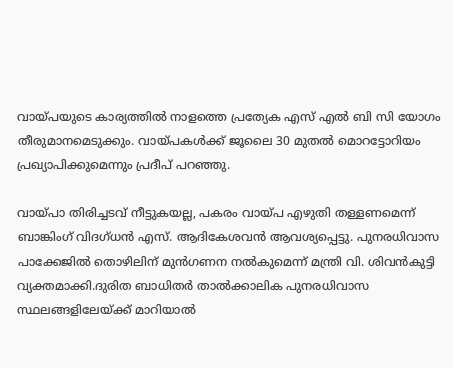വായ്പയുടെ കാര്യത്തിൽ നാളത്തെ പ്രത്യേക എസ് എൽ ബി സി യോഗം തീരുമാനമെടുക്കും. വായ്പകള്‍ക്ക് ജൂലൈ 30 മുതൽ മൊറട്ടോറിയം പ്രഖ്യാപിക്കുമെന്നും പ്രദീപ് പറഞ്ഞു.

വായ്പാ തിരിച്ചടവ് നീട്ടുകയല്ല, പകരം വായ്പ എഴുതി തള്ളണമെന്ന് ബാങ്കിംഗ് വിദഗ്ധൻ എസ്. ആദികേശവൻ ആവശ്യപ്പെട്ടു. പുനരധിവാസ പാക്കേജിൽ തൊഴിലിന് മുൻഗണന നൽകുമെന്ന് മന്ത്രി വി. ശിവന്‍കുട്ടി വ്യക്തമാക്കി.ദുരിത ബാധിതര്‍ താല്‍ക്കാലിക പുനരധിവാസ സ്ഥലങ്ങളിലേയ്ക്ക് മാറിയാൽ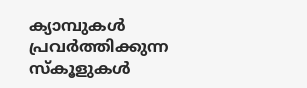ക്യാമ്പുകള്‍ പ്രവര്‍ത്തിക്കുന്ന സ്കൂളുകള്‍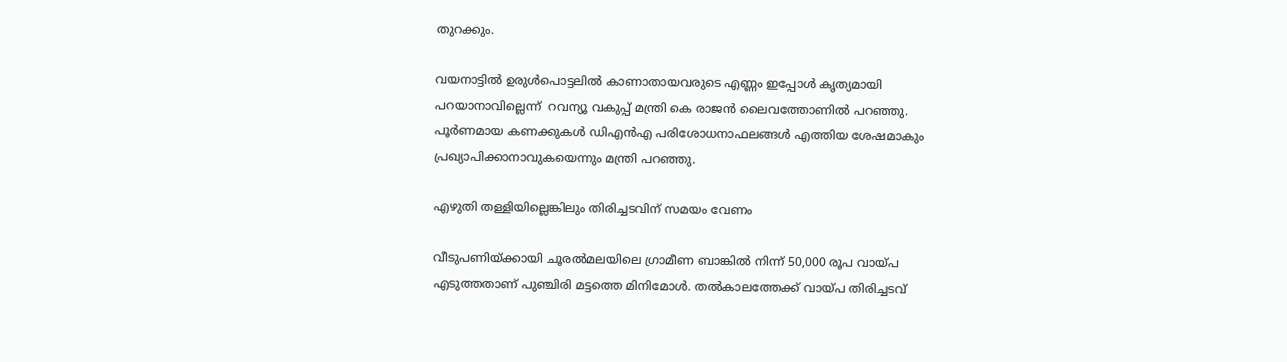തുറക്കും.

വയനാട്ടിൽ ഉരുൾപൊട്ടലിൽ കാണാതായവരുടെ എണ്ണം ഇപ്പോൾ കൃത്യമായി പറയാനാവില്ലെന്ന്  റവന്യൂ വകുപ്പ് മന്ത്രി കെ രാജൻ ലൈവത്തോണിൽ പറഞ്ഞു. പൂർണമായ കണക്കുകൾ ഡിഎൻഎ പരിശോധനാഫലങ്ങൾ എത്തിയ ശേഷമാകും പ്രഖ്യാപിക്കാനാവുകയെന്നും മന്ത്രി പറഞ്ഞു.

എഴുതി തള്ളിയില്ലെങ്കിലും തിരിച്ചടവിന് സമയം വേണം

വീടുപണിയ്ക്കായി ചൂരൽമലയിലെ ഗ്രാമീണ ബാങ്കിൽ നിന്ന് 50,000 രൂപ വായ്പ എടുത്തതാണ് പുഞ്ചിരി മട്ടത്തെ മിനിമോൾ. തൽകാലത്തേക്ക് വായ്പ തിരിച്ചടവ്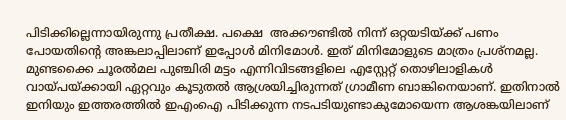പിടിക്കില്ലെന്നായിരുന്നു പ്രതീക്ഷ. പക്ഷെ  അക്കൗണ്ടിൽ നിന്ന് ഒറ്റയടിയ്ക്ക് പണം പോയതിന്‍റെ അങ്കലാപ്പിലാണ് ഇപ്പോള്‍ മിനിമോള്‍. ഇത് മിനിമോളുടെ മാത്രം പ്രശ്നമല്ല. മുണ്ടക്കൈ ചൂരൽമല പുഞ്ചിരി മട്ടം എന്നിവിടങ്ങളിലെ എസ്റ്റേറ്റ് തൊഴിലാളികൾ വായ്പയ്ക്കായി ഏറ്റവും കൂടുതൽ ആശ്രയിച്ചിരുന്നത് ഗ്രാമീണ ബാങ്കിനെയാണ്. ഇതിനാല്‍ ഇനിയും ഇത്തരത്തില്‍ ഇഎംഐ പിടിക്കുന്ന നടപടിയുണ്ടാകുമോയെന്ന ആശങ്കയിലാണ്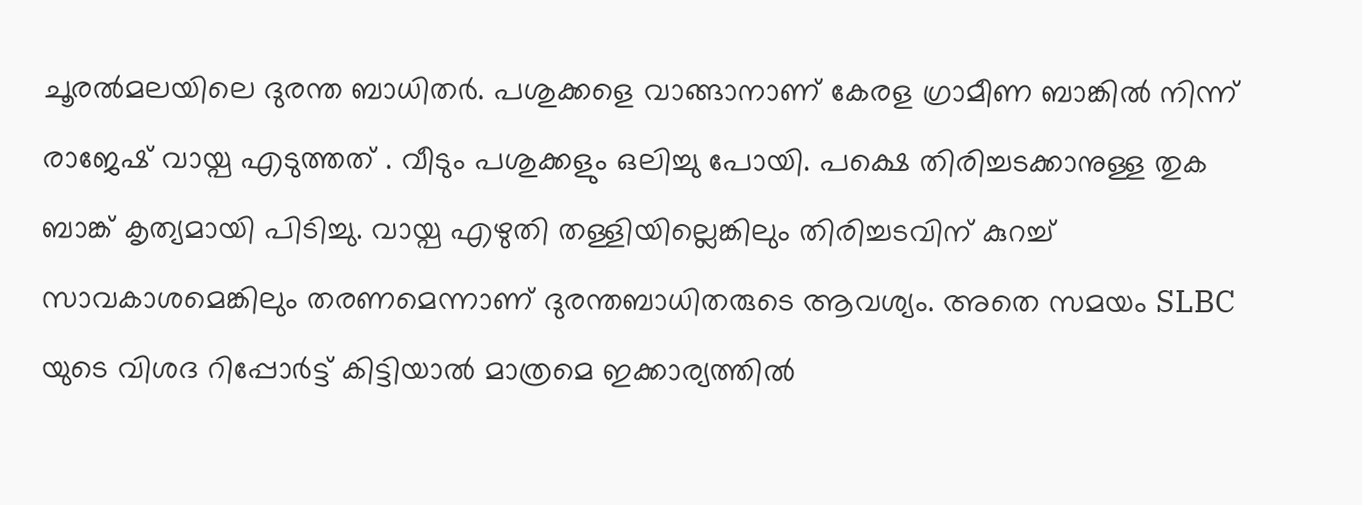ചൂരല്‍മലയിലെ ദുരന്ത ബാധിതര്‍. പശുക്കളെ വാങ്ങാനാണ് കേരള ഗ്രാമീണ ബാങ്കിൽ നിന്ന് രാജേഷ് വായ്പ എടുത്തത് . വീടും പശുക്കളും ഒലിച്ചു പോയി. പക്ഷെ തിരിച്ചടക്കാനുള്ള തുക ബാങ്ക് കൃത്യമായി പിടിച്ചു. വായ്പ എഴുതി തള്ളിയില്ലെങ്കിലും തിരിച്ചടവിന് കുറച്ച് സാവകാശമെങ്കിലും തരണമെന്നാണ് ദുരന്തബാധിതരുടെ ആവശ്യം. അതെ സമയം SLBC യുടെ വിശദ റിപ്പോർട്ട് കിട്ടിയാൽ മാത്രമെ ഇക്കാര്യത്തിൽ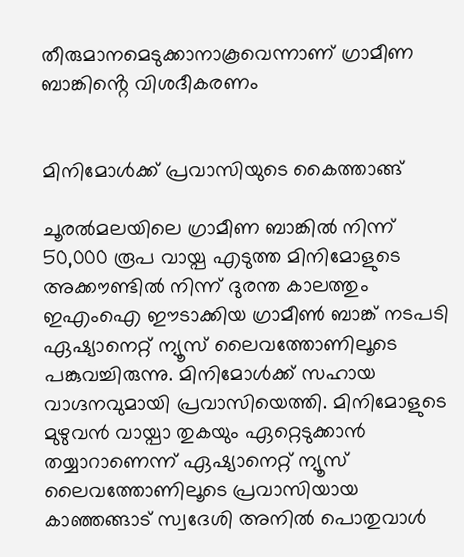തീരുമാനമെടുക്കാനാകൂവെന്നാണ് ഗ്രാമീണ ബാങ്കിൻ്റെ വിശദീകരണം


മിനിമോള്‍ക്ക് പ്രവാസിയുടെ കൈത്താങ്ങ്

ചൂരൽമലയിലെ ഗ്രാമീണ ബാങ്കിൽ നിന്ന് 50,000 രൂപ വായ്പ എടുത്ത മിനിമോളുടെ അക്കൗണ്ടില്‍ നിന്ന് ദുരന്ത കാലത്തും ഇഎംഐ ഈടാക്കിയ ഗ്രാമീണ്‍ ബാങ്ക് നടപടി ഏഷ്യാനെറ്റ് ന്യൂസ് ലൈവത്തോണിലൂടെ പങ്കുവച്ചിരുന്നു. മിനിമോള്‍ക്ക് സഹായ വാഗ്ദനവുമായി പ്രവാസിയെത്തി. മിനിമോളുടെ മുഴുവന്‍ വായ്പാ തുകയും ഏറ്റെടുക്കാന്‍ തയ്യാറാണെന്ന് ഏഷ്യാനെറ്റ് ന്യൂസ് ലൈവത്തോണിലൂടെ പ്രവാസിയായ കാഞ്ഞങ്ങാട് സ്വദേശി അനില്‍ പൊതുവാള്‍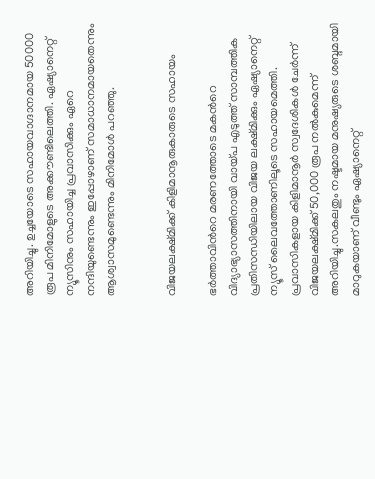അറിയിച്ചു. ഉച്ചയോടെ സഹായവാഗ്ദാനമായ 50000 രൂപ മിനിമോളുടെ അക്കൗണ്ടിലെത്തി. ഏഷ്യാനെറ്റ് ന്യൂസിനും സഹായിച്ച പ്രവാസിക്കും ഏറെ നന്ദിയുണ്ടെന്നും ഇപ്പോഴാണ് സമാധാനമായതെന്നും ആശ്വാസമുണ്ടെന്നും മിനിമോള്‍ പറഞ്ഞു.


വിജയലക്ഷ്മിക്ക് കിളിമാനൂരുകാരുടെ സഹായം

ഭര്‍ത്താവിന്‍റെ മരണത്തോടെ മകന്‍റെ വിദ്യാഭ്യാസത്തിനായി വായ്പ എടുത്ത് സാമ്പത്തിക പ്രതിസന്ധിയിലായ വിജയ ലക്ഷ്മിക്കും ഏഷ്യാനെറ്റ് ന്യൂസ് ലൈവത്തോണിലൂടെ സഹായമെത്തി. പ്രവാസികളായ കിളിമാനൂര്‍ സ്വദേശികള്‍ ചേര്‍ന്ന് വിജയലക്ഷ്മിക്ക് 50,000 രൂപ നല്‍കുമെന്ന് അറിയിച്ചു.സകലതും നഷ്ടമായ മനുഷ്യരുടെ ശബ്ദമായി മാറുകയാണ് വീണ്ടും ഏഷ്യാനെറ്റ്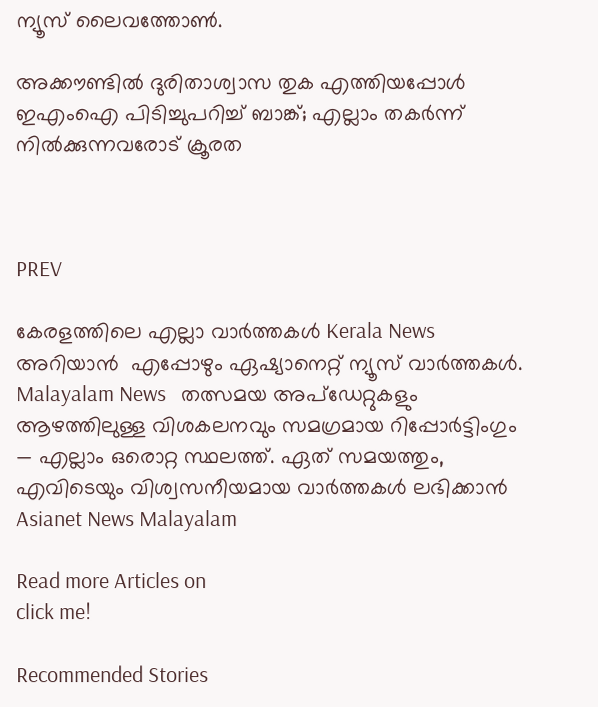ന്യൂസ് ലൈവത്തോണ്‍.

അക്കൗണ്ടിൽ ദുരിതാശ്വാസ തുക എത്തിയപ്പോൾ ഇഎംഐ പിടിച്ചുപറിച്ച് ബാങ്ക്; എല്ലാം തകര്‍ന്ന് നിൽക്കുന്നവരോട് ക്രൂരത



PREV

കേരളത്തിലെ എല്ലാ വാർത്തകൾ Kerala News അറിയാൻ  എപ്പോഴും ഏഷ്യാനെറ്റ് ന്യൂസ് വാർത്തകൾ.  Malayalam News   തത്സമയ അപ്‌ഡേറ്റുകളും ആഴത്തിലുള്ള വിശകലനവും സമഗ്രമായ റിപ്പോർട്ടിംഗും — എല്ലാം ഒരൊറ്റ സ്ഥലത്ത്. ഏത് സമയത്തും, എവിടെയും വിശ്വസനീയമായ വാർത്തകൾ ലഭിക്കാൻ Asianet News Malayalam

Read more Articles on
click me!

Recommended Stories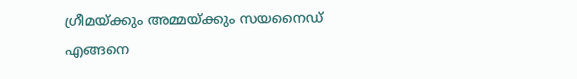ഗ്രീമയ്ക്കും അമ്മയ്ക്കും സയനൈഡ് എങ്ങനെ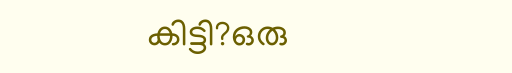കിട്ടി?ഒരു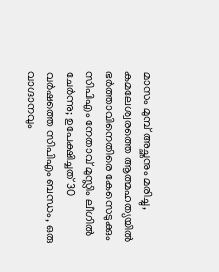മാസം മുമ്പ് അച്ഛനും മരിച്ചു, കമലേശ്വരത്തെ ആത്മഹത്യയിൽ ഭർത്താവിനെതിരെ കേസെടുക്കും
സിപിഎം നേതാവ് മുസ്ലിം ലീഗിൽ ചേർന്നു; ഉപേക്ഷിച്ചത് 30 വർഷത്തെ സിപിഎം ബന്ധം, ഒരു വാഗ്ദാനവും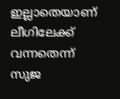ഇല്ലാതെയാണ് ലീഗിലേക്ക് വന്നതെന്ന് സുജ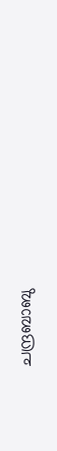ചന്ദ്രബാബു